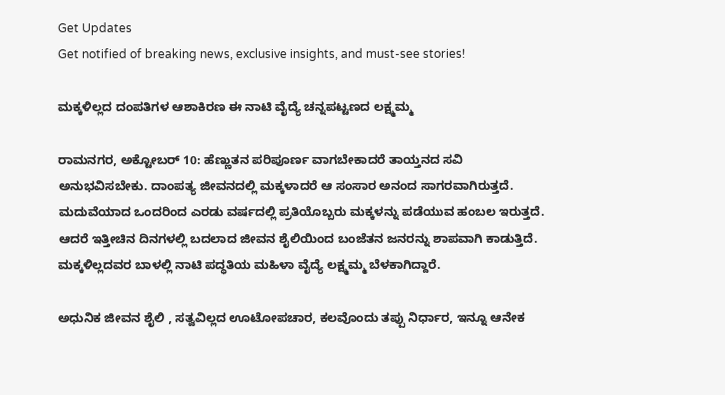Get Updates
Get notified of breaking news, exclusive insights, and must-see stories!

ಮಕ್ಕಳಿಲ್ಲದ ದಂಪತಿಗಳ ಆಶಾಕಿರಣ ಈ ನಾಟಿ ವೈದ್ಯೆ ಚನ್ನಪಟ್ಟಣದ ಲಕ್ಷ್ಮಮ್ಮ

ರಾಮನಗರ, ಅಕ್ಟೋಬರ್ 10: ಹೆಣ್ಣುತನ ಪರಿಪೂರ್ಣ ವಾಗಬೇಕಾದರೆ ತಾಯ್ತನದ ಸವಿ ಅನುಭವಿಸಬೇಕು. ದಾಂಪತ್ಯ ಜೀವನದಲ್ಲಿ ಮಕ್ಕಳಾದರೆ ಆ ಸಂಸಾರ ಅನಂದ ಸಾಗರವಾಗಿರುತ್ತದೆ. ಮದುವೆಯಾದ ಒಂದರಿಂದ ಎರಡು ವರ್ಷದಲ್ಲಿ ಪ್ರತಿಯೊಬ್ಬರು ಮಕ್ಕಳನ್ನು ಪಡೆಯುವ ಹಂಬಲ ಇರುತ್ತದೆ. ಆದರೆ ಇತ್ತೀಚಿನ ದಿನಗಳಲ್ಲಿ ಬದಲಾದ ಜೀವನ ಶೈಲಿಯಿಂದ ಬಂಜೆತನ ಜನರನ್ನು ಶಾಪವಾಗಿ ಕಾಡುತ್ತಿದೆ. ಮಕ್ಕಳಿಲ್ಲದವರ ಬಾಳಲ್ಲಿ ನಾಟಿ ಪದ್ಧತಿಯ ಮಹಿಳಾ ವೈದ್ಯೆ ಲಕ್ಷ್ಮಮ್ಮ ಬೆಳಕಾಗಿದ್ದಾರೆ.

ಅಧುನಿಕ ಜೀವನ ಶೈಲಿ , ಸತ್ವವಿಲ್ಲದ ಊಟೋಪಚಾರ, ಕಲವೊಂದು ತಪ್ಪು ನಿರ್ಧಾರ, ಇನ್ನೂ ಆನೇಕ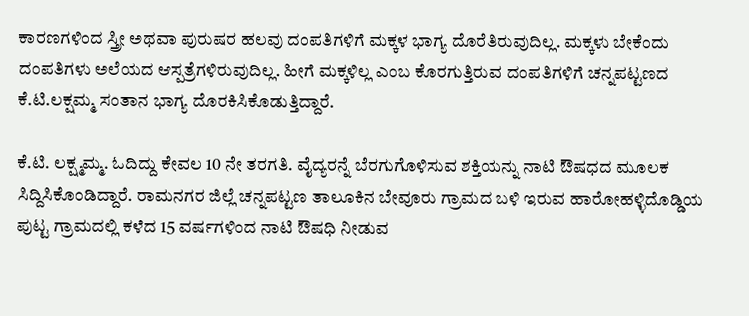ಕಾರಣಗಳಿಂದ ಸ್ತ್ರೀ ಅಥವಾ ಪುರುಷರ ಹಲವು ದಂಪತಿಗಳಿಗೆ ಮಕ್ಕಳ ಭಾಗ್ಯ ದೊರೆತಿರುವುದಿಲ್ಲ. ಮಕ್ಕಳು ಬೇಕೆಂದು ದಂಪತಿಗಳು ಅಲೆಯದ ಆಸ್ಪತ್ರೆಗಳಿರುವುದಿಲ್ಲ. ಹೀಗೆ ಮಕ್ಕಳಿಲ್ಲ ಎಂಬ ಕೊರಗುತ್ತಿರುವ ದಂಪತಿಗಳಿಗೆ ಚನ್ನಪಟ್ಟಣದ ಕೆ.ಟಿ.ಲಕ್ಷಮ್ಮ ಸಂತಾನ ಭಾಗ್ಯ ದೊರಕಿಸಿಕೊಡುತ್ತಿದ್ದಾರೆ.

ಕೆ.ಟಿ. ಲಕ್ಷ್ಮಮ್ಮ. ಓದಿದ್ದು ಕೇವಲ 10 ನೇ ತರಗತಿ. ವೈದ್ಯರನ್ನೆ ಬೆರಗುಗೊಳಿಸುವ ಶಕ್ತಿಯನ್ನು ನಾಟಿ ಔಷಧದ ಮೂಲಕ ಸಿದ್ದಿಸಿಕೊಂಡಿದ್ದಾರೆ. ರಾಮನಗರ ಜಿಲ್ಲೆ ಚನ್ನಪಟ್ಟಣ ತಾಲೂಕಿನ ಬೇವೂರು ಗ್ರಾಮದ ಬಳಿ ಇರುವ ಹಾರೋಹಳ್ಳಿದೊಡ್ಡಿಯ ಪುಟ್ಟ ಗ್ರಾಮದಲ್ಲಿ ಕಳೆದ 15 ವರ್ಷಗಳಿಂದ ನಾಟಿ ಔಷಧಿ ನೀಡುವ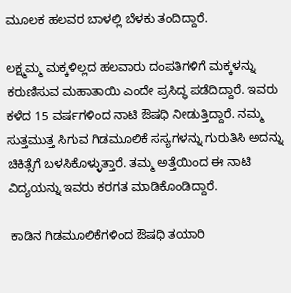ಮೂಲಕ ಹಲವರ ಬಾಳಲ್ಲಿ ಬೆಳಕು ತಂದಿದ್ದಾರೆ.

ಲಕ್ಷ್ಮಮ್ಮ ಮಕ್ಕಳಿಲ್ಲದ ಹಲವಾರು ದಂಪತಿಗಳಿಗೆ ಮಕ್ಕಳನ್ನು ಕರುಣಿಸುವ ಮಹಾತಾಯಿ ಎಂದೇ ಪ್ರಸಿದ್ಧ ಪಡೆದಿದ್ದಾರೆ. ಇವರು ಕಳೆದ 15 ವರ್ಷಗಳಿಂದ ನಾಟಿ ಔಷಧಿ ನೀಡುತ್ತಿದ್ದಾರೆ. ನಮ್ಮ ಸುತ್ತಮುತ್ತ ಸಿಗುವ ಗಿಡಮೂಲಿಕೆ ಸಸ್ಯಗಳನ್ನು ಗುರುತಿಸಿ ಅದನ್ನು ಚಿಕಿತ್ಸೆಗೆ ಬಳಸಿಕೊಳ್ಳುತ್ತಾರೆ. ತಮ್ಮ ಅತ್ತೆಯಿಂದ ಈ ನಾಟಿ ವಿದ್ಯಯನ್ನು ಇವರು ಕರಗತ ಮಾಡಿಕೊಂಡಿದ್ದಾರೆ.

 ಕಾಡಿನ ಗಿಡಮೂಲಿಕೆಗಳಿಂದ ಔಷಧಿ ತಯಾರಿ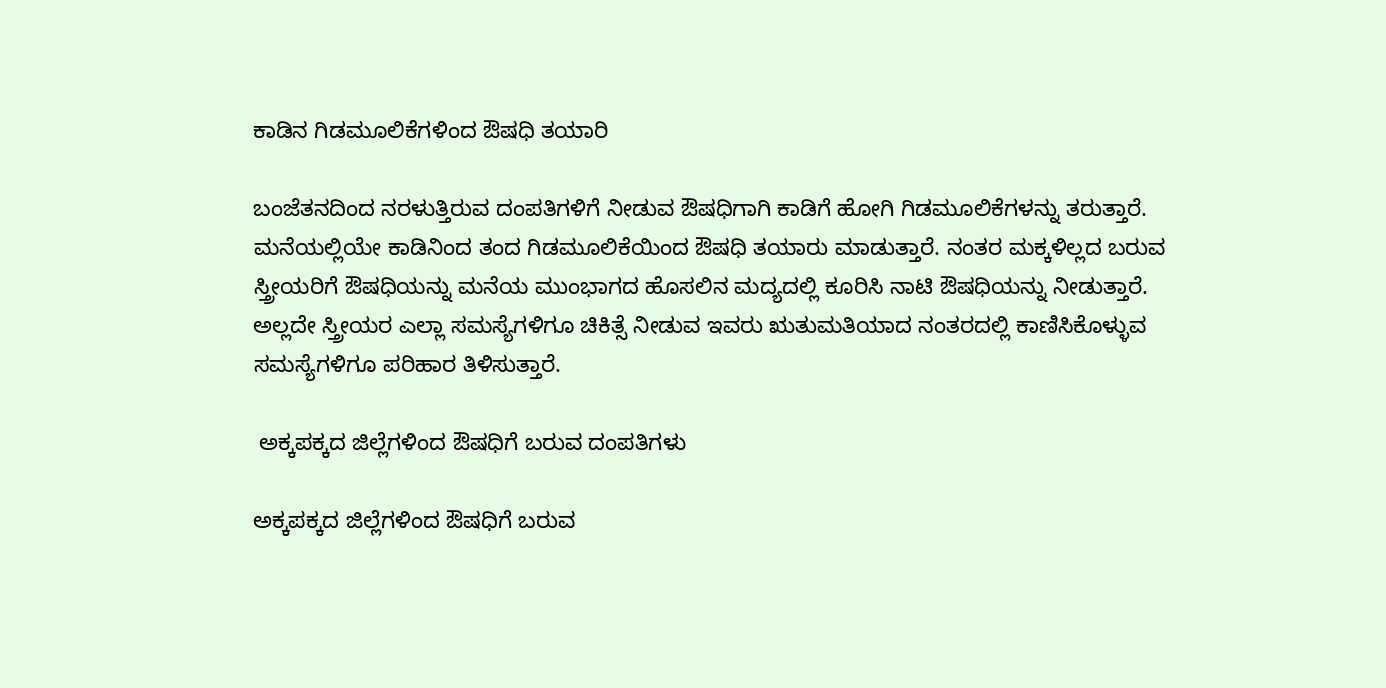ಕಾಡಿನ ಗಿಡಮೂಲಿಕೆಗಳಿಂದ ಔಷಧಿ ತಯಾರಿ

ಬಂಜೆತನದಿಂದ ನರಳುತ್ತಿರುವ ದಂಪತಿಗಳಿಗೆ ನೀಡುವ ಔಷಧಿಗಾಗಿ ಕಾಡಿಗೆ ಹೋಗಿ ಗಿಡಮೂಲಿಕೆಗಳನ್ನು ತರುತ್ತಾರೆ. ಮನೆಯಲ್ಲಿಯೇ ಕಾಡಿನಿಂದ ತಂದ ಗಿಡಮೂಲಿಕೆಯಿಂದ ಔಷಧಿ ತಯಾರು ಮಾಡುತ್ತಾರೆ. ನಂತರ ಮಕ್ಕಳಿಲ್ಲದ ಬರುವ ಸ್ತ್ರೀಯರಿಗೆ ಔಷಧಿಯನ್ನು ಮನೆಯ ಮುಂಭಾಗದ ಹೊಸಲಿನ ಮದ್ಯದಲ್ಲಿ ಕೂರಿಸಿ ನಾಟಿ ಔಷಧಿಯನ್ನು ನೀಡುತ್ತಾರೆ. ಅಲ್ಲದೇ ಸ್ತ್ರೀಯರ ಎಲ್ಲಾ ಸಮಸ್ಯೆಗಳಿಗೂ ಚಿಕಿತ್ಸೆ ನೀಡುವ ಇವರು ಋತುಮತಿಯಾದ ನಂತರದಲ್ಲಿ ಕಾಣಿಸಿಕೊಳ್ಳುವ ಸಮಸ್ಯೆಗಳಿಗೂ ಪರಿಹಾರ ತಿಳಿಸುತ್ತಾರೆ.

 ಅಕ್ಕಪಕ್ಕದ ಜಿಲ್ಲೆಗಳಿಂದ ಔಷಧಿಗೆ ಬರುವ ದಂಪತಿಗಳು

ಅಕ್ಕಪಕ್ಕದ ಜಿಲ್ಲೆಗಳಿಂದ ಔಷಧಿಗೆ ಬರುವ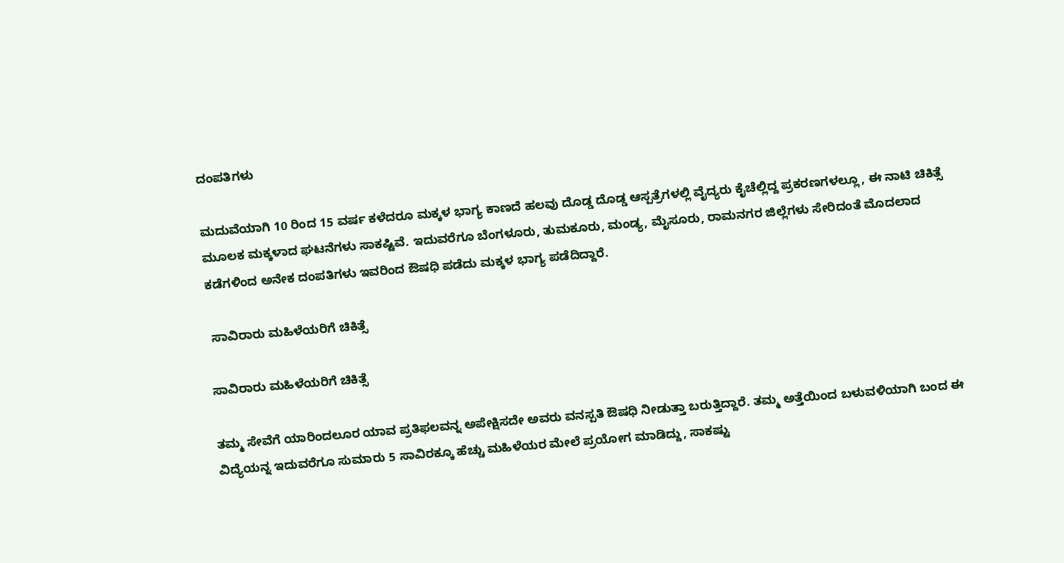ದಂಪತಿಗಳು

ಮದುವೆಯಾಗಿ 10 ರಿಂದ 15 ವರ್ಷ ಕಳೆದರೂ ಮಕ್ಕಳ ಭಾಗ್ಯ ಕಾಣದೆ ಹಲವು ದೊಡ್ಡ ದೊಡ್ಡ ಆಸ್ಪತ್ರೆಗಳಲ್ಲಿ ವೈದ್ಯರು ಕೈಚೆಲ್ಲಿದ್ದ ಪ್ರಕರಣಗಳಲ್ಲೂ, ಈ ನಾಟಿ ಚಿಕಿತ್ಸೆ ಮೂಲಕ ಮಕ್ಕಳಾದ ಘಟನೆಗಳು ಸಾಕಷ್ಟಿವೆ. ಇದುವರೆಗೂ ಬೆಂಗಳೂರು, ತುಮಕೂರು, ಮಂಡ್ಯ, ಮೈಸೂರು, ರಾಮನಗರ ಜಿಲ್ಲೆಗಳು ಸೇರಿದಂತೆ ಮೊದಲಾದ ಕಡೆಗಳಿಂದ ಅನೇಕ ದಂಪತಿಗಳು ಇವರಿಂದ ಔಷಧಿ ಪಡೆದು ಮಕ್ಕಳ ಭಾಗ್ಯ ಪಡೆದಿದ್ದಾರೆ.

 ಸಾವಿರಾರು ಮಹಿಳೆಯರಿಗೆ ಚಿಕಿತ್ಸೆ

ಸಾವಿರಾರು ಮಹಿಳೆಯರಿಗೆ ಚಿಕಿತ್ಸೆ

ತಮ್ಮ ಸೇವೆಗೆ ಯಾರಿಂದಲೂರ ಯಾವ ಪ್ರತಿಫಲವನ್ನ ಅಪೇಕ್ಷಿಸದೇ ಅವರು ವನಸ್ಪತಿ ಔಷಧಿ ನೀಡುತ್ತಾ ಬರುತ್ತಿದ್ದಾರೆ. ತಮ್ಮ ಅತ್ತೆಯಿಂದ ಬಳುವಳಿಯಾಗಿ ಬಂದ ಈ ವಿದ್ಯೆಯನ್ನ ಇದುವರೆಗೂ ಸುಮಾರು 5 ಸಾವಿರಕ್ಕೂ ಹೆಚ್ಚು ಮಹಿಳೆಯರ ಮೇಲೆ ಪ್ರಯೋಗ ಮಾಡಿದ್ದು, ಸಾಕಷ್ಟು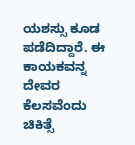ಯಶಸ್ಸು ಕೂಡ ಪಡೆದಿದ್ದಾರೆ. ಈ ಕಾಯಕವನ್ನ ದೇವರ ಕೆಲಸವೆಂದು ಚಿಕಿತ್ಸೆ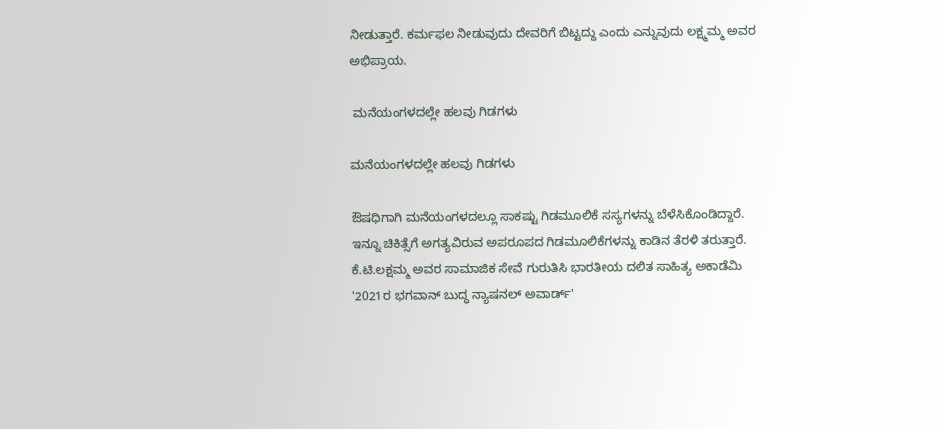ನೀಡುತ್ತಾರೆ. ಕರ್ಮಫಲ ನೀಡುವುದು ದೇವರಿಗೆ ಬಿಟ್ಟದ್ದು ಎಂದು ಎನ್ನುವುದು ಲಕ್ಷ್ಮಮ್ಮ ಅವರ ಅಭಿಪ್ರಾಯ.

 ಮನೆಯಂಗಳದಲ್ಲೇ ಹಲವು ಗಿಡಗಳು

ಮನೆಯಂಗಳದಲ್ಲೇ ಹಲವು ಗಿಡಗಳು

ಔಷಧಿಗಾಗಿ ಮನೆಯಂಗಳದಲ್ಲೂ ಸಾಕಷ್ಟು ಗಿಡಮೂಲಿಕೆ ಸಸ್ಯಗಳನ್ನು ಬೆಳೆಸಿಕೊಂಡಿದ್ದಾರೆ. ಇನ್ನೂ ಚಿಕಿತ್ಸೆಗೆ ಅಗತ್ಯವಿರುವ ಅಪರೂಪದ ಗಿಡಮೂಲಿಕೆಗಳನ್ನು ಕಾಡಿನ ತೆರಳಿ ತರುತ್ತಾರೆ. ಕೆ.ಟಿ.ಲಕ್ಷಮ್ಮ‌ ಅವರ ಸಾಮಾಜಿಕ ಸೇವೆ ಗುರುತಿಸಿ ಭಾರತೀಯ ದಲಿತ ಸಾಹಿತ್ಯ ಅಕಾಡೆಮಿ '2021ರ ಭಗವಾನ್ ಬುದ್ಧ ನ್ಯಾಷನಲ್ ಅವಾರ್ಡ್'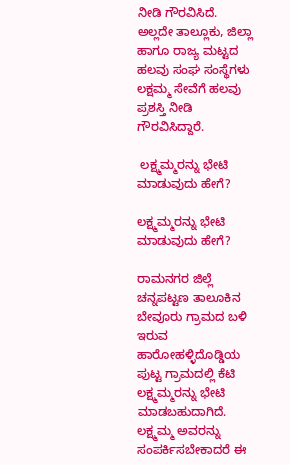ನೀಡಿ ಗೌರವಿಸಿದೆ. ಅಲ್ಲದೇ ತಾಲ್ಲೂಕು, ಜಿಲ್ಲಾ ಹಾಗೂ ರಾಜ್ಯ ಮಟ್ಟದ ಹಲವು ಸಂಘ ಸಂಸ್ಥೆಗಳು ಲಕ್ಷಮ್ಮ ಸೇವೆಗೆ ಹಲವು ಪ್ರಶಸ್ತಿ ನೀಡಿ ಗೌರವಿಸಿದ್ದಾರೆ.

 ಲಕ್ಷ್ಮಮ್ಮರನ್ನು ಭೇಟಿ ಮಾಡುವುದು ಹೇಗೆ?

ಲಕ್ಷ್ಮಮ್ಮರನ್ನು ಭೇಟಿ ಮಾಡುವುದು ಹೇಗೆ?

ರಾಮನಗರ ಜಿಲ್ಲೆ ಚನ್ನಪಟ್ಟಣ ತಾಲೂಕಿನ ಬೇವೂರು ಗ್ರಾಮದ ಬಳಿ ಇರುವ ಹಾರೋಹಳ್ಳಿದೊಡ್ಡಿಯ ಪುಟ್ಟ ಗ್ರಾಮದಲ್ಲಿ ಕೆಟಿ ಲಕ್ಷ್ಮಮ್ಮರನ್ನು ಭೇಟಿ ಮಾಡಬಹುದಾಗಿದೆ. ಲಕ್ಷ್ಮಮ್ಮ ಅವರನ್ನು ಸಂಪರ್ಕಿಸಬೇಕಾದರೆ ಈ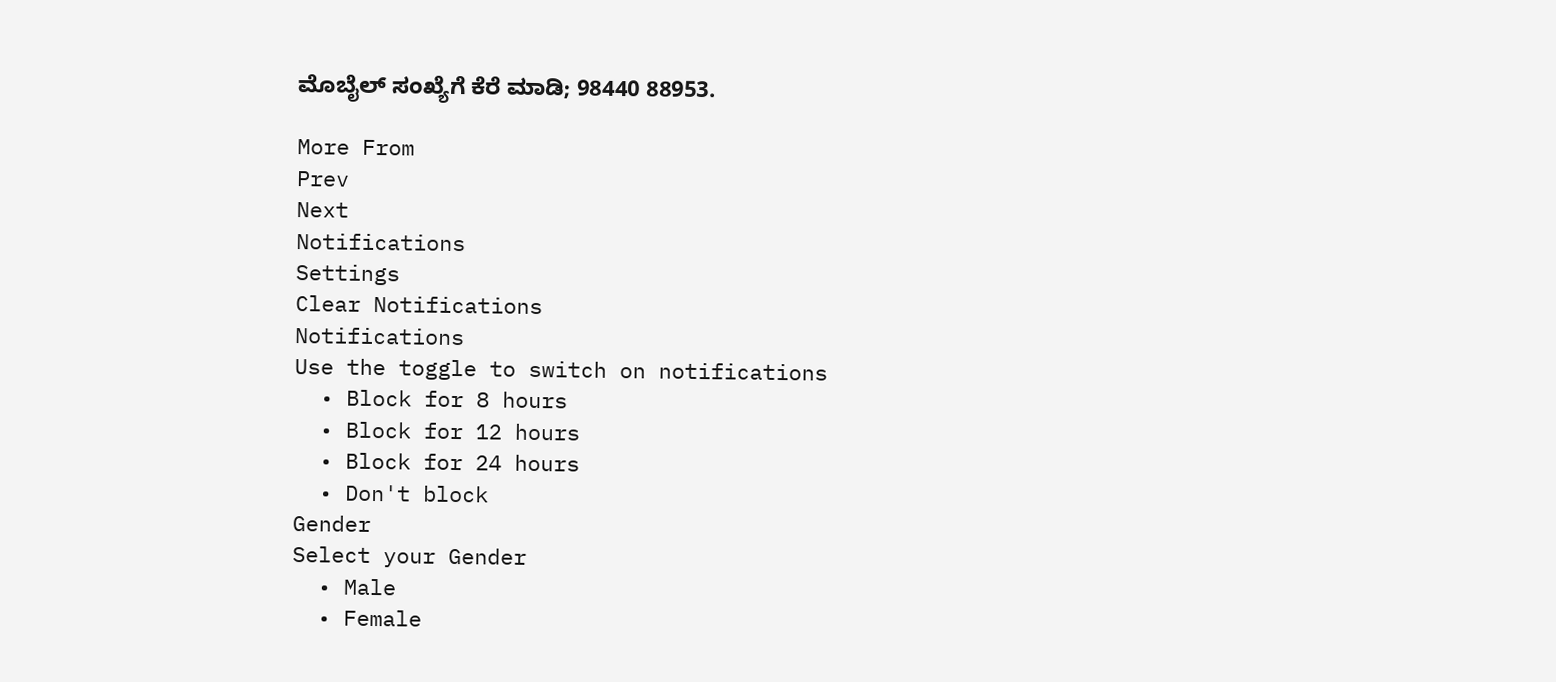ಮೊಬೈಲ್ ಸಂಖ್ಯೆಗೆ ಕೆರೆ ಮಾಡಿ; 98440 88953.

More From
Prev
Next
Notifications
Settings
Clear Notifications
Notifications
Use the toggle to switch on notifications
  • Block for 8 hours
  • Block for 12 hours
  • Block for 24 hours
  • Don't block
Gender
Select your Gender
  • Male
  • Female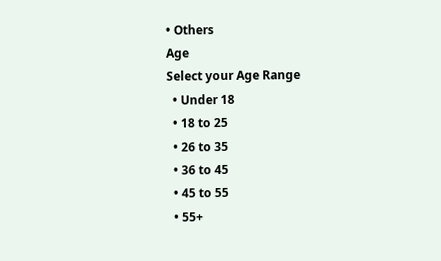• Others
Age
Select your Age Range
  • Under 18
  • 18 to 25
  • 26 to 35
  • 36 to 45
  • 45 to 55
  • 55+